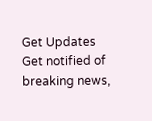Get Updates
Get notified of breaking news,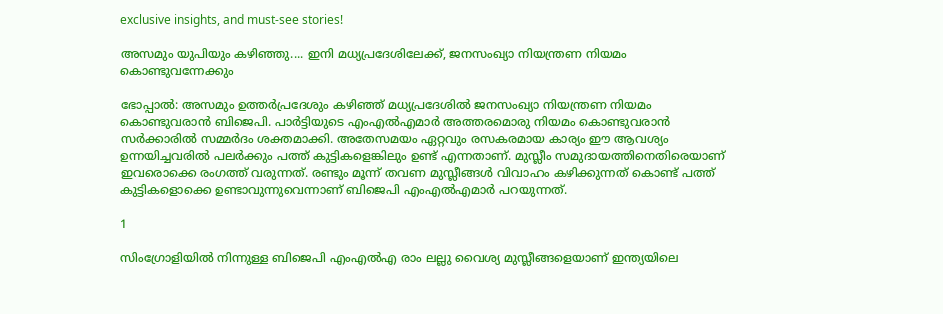exclusive insights, and must-see stories!

അസമും യുപിയും കഴിഞ്ഞു.... ഇനി മധ്യപ്രദേശിലേക്ക്, ജനസംഖ്യാ നിയന്ത്രണ നിയമം കൊണ്ടുവന്നേക്കും

ഭോപ്പാല്‍: അസമും ഉത്തര്‍പ്രദേശും കഴിഞ്ഞ് മധ്യപ്രദേശില്‍ ജനസംഖ്യാ നിയന്ത്രണ നിയമം കൊണ്ടുവരാന്‍ ബിജെപി. പാര്‍ട്ടിയുടെ എംഎല്‍എമാര്‍ അത്തരമൊരു നിയമം കൊണ്ടുവരാന്‍ സര്‍ക്കാരില്‍ സമ്മര്‍ദം ശക്തമാക്കി. അതേസമയം ഏറ്റവും രസകരമായ കാര്യം ഈ ആവശ്യം ഉന്നയിച്ചവരില്‍ പലര്‍ക്കും പത്ത് കുട്ടികളെങ്കിലും ഉണ്ട് എന്നതാണ്. മുസ്ലീം സമുദായത്തിനെതിരെയാണ് ഇവരൊക്കെ രംഗത്ത് വരുന്നത്. രണ്ടും മൂന്ന് തവണ മുസ്ലീങ്ങള്‍ വിവാഹം കഴിക്കുന്നത് കൊണ്ട് പത്ത് കുട്ടികളൊക്കെ ഉണ്ടാവുന്നുവെന്നാണ് ബിജെപി എംഎല്‍എമാര്‍ പറയുന്നത്.

1

സിംഗ്രോളിയില്‍ നിന്നുള്ള ബിജെപി എംഎല്‍എ രാം ലല്ലു വൈശ്യ മുസ്ലീങ്ങളെയാണ് ഇന്ത്യയിലെ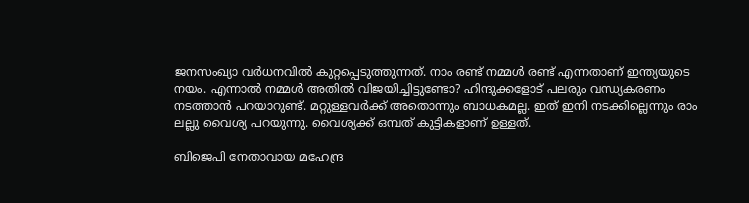ജനസംഖ്യാ വര്‍ധനവില്‍ കുറ്റപ്പെടുത്തുന്നത്. നാം രണ്ട് നമ്മള്‍ രണ്ട് എന്നതാണ് ഇന്ത്യയുടെ നയം. എന്നാല്‍ നമ്മള്‍ അതില്‍ വിജയിച്ചിട്ടുണ്ടോ? ഹിന്ദുക്കളോട് പലരും വന്ധ്യകരണം നടത്താന്‍ പറയാറുണ്ട്. മറ്റുള്ളവര്‍ക്ക് അതൊന്നും ബാധകമല്ല. ഇത് ഇനി നടക്കില്ലെന്നും രാം ലല്ലു വൈശ്യ പറയുന്നു. വൈശ്യക്ക് ഒമ്പത് കുട്ടികളാണ് ഉള്ളത്.

ബിജെപി നേതാവായ മഹേന്ദ്ര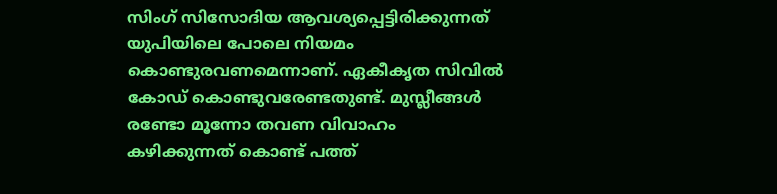സിംഗ് സിസോദിയ ആവശ്യപ്പെട്ടിരിക്കുന്നത് യുപിയിലെ പോലെ നിയമം കൊണ്ടുരവണമെന്നാണ്. ഏകീകൃത സിവില്‍ കോഡ് കൊണ്ടുവരേണ്ടതുണ്ട്. മുസ്ലീങ്ങള്‍ രണ്ടോ മൂന്നോ തവണ വിവാഹം കഴിക്കുന്നത് കൊണ്ട് പത്ത്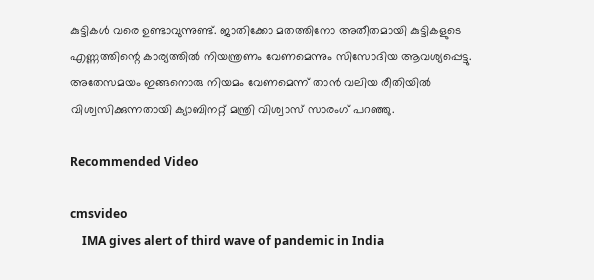കുട്ടികള്‍ വരെ ഉണ്ടാവുന്നുണ്ട്. ജാതിക്കോ മതത്തിനോ അതീതമായി കുട്ടികളുടെ എണ്ണത്തിന്റെ കാര്യത്തില്‍ നിയന്ത്രണം വേണമെന്നും സിസോദിയ ആവശ്യപ്പെട്ടു. അതേസമയം ഇങ്ങനൊരു നിയമം വേണമെന്ന് താന്‍ വലിയ രീതിയില്‍ വിശ്വസിക്കുന്നതായി ക്യാബിനറ്റ് മന്ത്രി വിശ്വാസ് സാരംഗ് പറഞ്ഞു.

Recommended Video

cmsvideo
    IMA gives alert of third wave of pandemic in India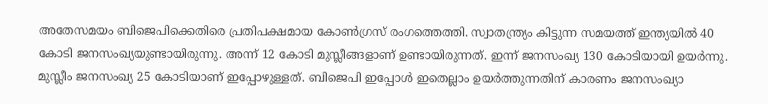അതേസമയം ബിജെപിക്കെതിരെ പ്രതിപക്ഷമായ കോണ്‍ഗ്രസ് രംഗത്തെത്തി. സ്വാതന്ത്ര്യം കിട്ടുന്ന സമയത്ത് ഇന്ത്യയില്‍ 40 കോടി ജനസംഖ്യയുണ്ടായിരുന്നു. അന്ന് 12 കോടി മുസ്ലീങ്ങളാണ് ഉണ്ടായിരുന്നത്. ഇന്ന് ജനസംഖ്യ 130 കോടിയായി ഉയര്‍ന്നു. മുസ്ലീം ജനസംഖ്യ 25 കോടിയാണ് ഇപ്പോഴുള്ളത്. ബിജെപി ഇപ്പോള്‍ ഇതെല്ലാം ഉയര്‍ത്തുന്നതിന് കാരണം ജനസംഖ്യാ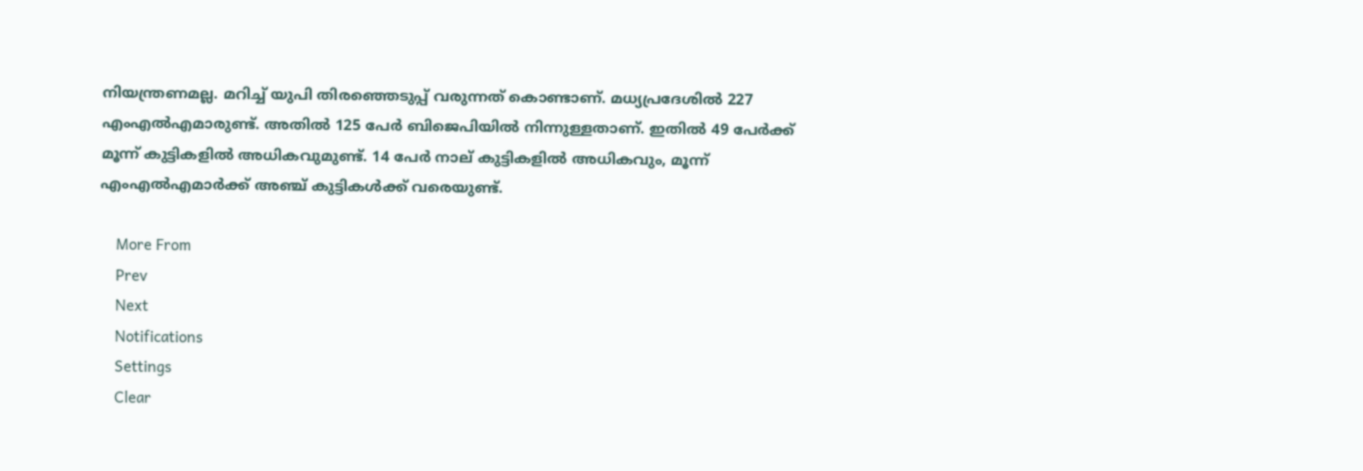നിയന്ത്രണമല്ല. മറിച്ച് യുപി തിരഞ്ഞെടുപ്പ് വരുന്നത് കൊണ്ടാണ്. മധ്യപ്രദേശില്‍ 227 എംഎല്‍എമാരുണ്ട്. അതില്‍ 125 പേര്‍ ബിജെപിയില്‍ നിന്നുള്ളതാണ്. ഇതില്‍ 49 പേര്‍ക്ക് മൂന്ന് കുട്ടികളില്‍ അധികവുമുണ്ട്. 14 പേര്‍ നാല് കുട്ടികളില്‍ അധികവും, മൂന്ന് എംഎല്‍എമാര്‍ക്ക് അഞ്ച് കുട്ടികള്‍ക്ക് വരെയുണ്ട്.

    More From
    Prev
    Next
    Notifications
    Settings
    Clear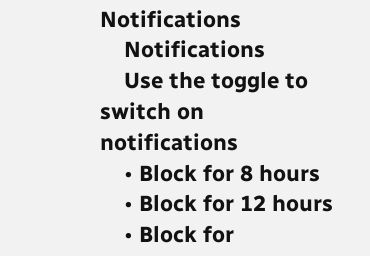Notifications
    Notifications
    Use the toggle to switch on notifications
    • Block for 8 hours
    • Block for 12 hours
    • Block for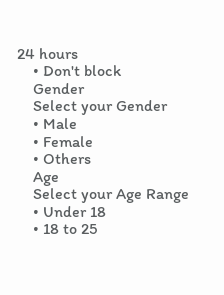24 hours
    • Don't block
    Gender
    Select your Gender
    • Male
    • Female
    • Others
    Age
    Select your Age Range
    • Under 18
    • 18 to 25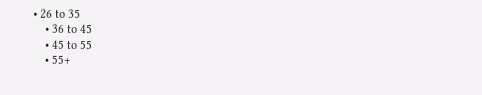• 26 to 35
    • 36 to 45
    • 45 to 55
    • 55+